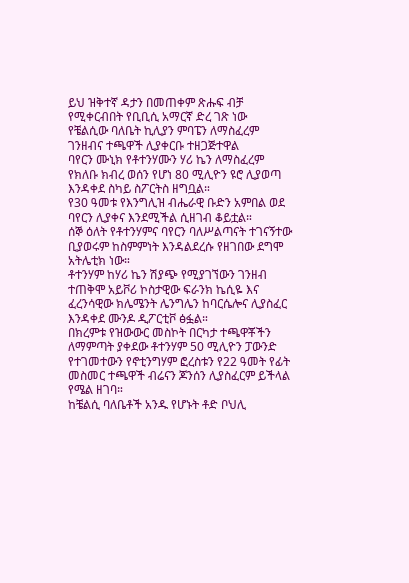ይህ ዝቅተኛ ዳታን በመጠቀም ጽሑፍ ብቻ የሚቀርብበት የቢቢሲ አማርኛ ድረ ገጽ ነው
የቼልሲው ባለቤት ኪሊያን ምባፔን ለማስፈረም ገንዘብና ተጫዋች ሊያቀርቡ ተዘጋጅተዋል
ባየርን ሙኒክ የቶተንሃሙን ሃሪ ኬን ለማስፈረም የክለቡ ክብረ ወሰን የሆነ 80 ሚሊዮን ዩሮ ሊያወጣ እንዳቀደ ስካይ ስፖርትስ ዘግቧል።
የ30 ዓመቱ የእንግሊዝ ብሔራዊ ቡድን አምበል ወደ ባየርን ሊያቀና እንደሚችል ሲዘገብ ቆይቷል።
ሰኞ ዕለት የቶተንሃምና ባየርን ባለሥልጣናት ተገናኝተው ቢያወሩም ከስምምነት እንዳልደረሱ የዘገበው ደግሞ አትሌቲክ ነው።
ቶተንሃም ከሃሪ ኬን ሽያጭ የሚያገኘውን ገንዘብ ተጠቅሞ አይቮሪ ኮስታዊው ፍራንክ ኬሲዬ እና ፈረንሳዊው ክሌሜንት ሌንግሌን ከባርሴሎና ሊያስፈር እንዳቀደ ሙንዶ ዲፖርቲቮ ፅፏል።
በክረምቱ የዝውውር መስኮት በርካታ ተጫዋቾችን ለማምጣት ያቀደው ቶተንሃም 50 ሚሊዮን ፓውንድ የተገመተውን የኖቲንግሃም ፎረስቱን የ22 ዓመት የፊት መስመር ተጫዋች ብሬናን ጆንሰን ሊያስፈርም ይችላል የሜል ዘገባ።
ከቼልሲ ባለቤቶች አንዱ የሆኑት ቶድ ቦህሊ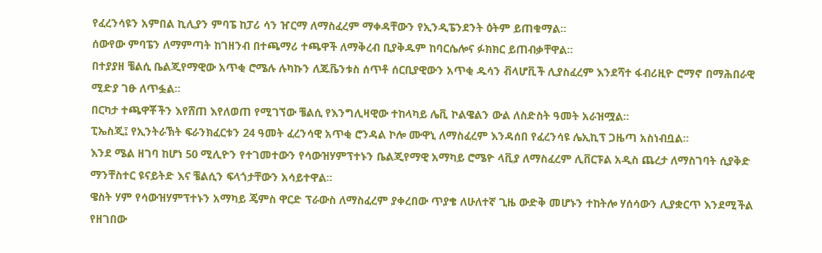የፈረንሳዩን አምበል ኪሊያን ምባፔ ከፓሪ ሳን ዠርማ ለማስፈረም ማቀዳቸውን የኢንዲፔንደንት ዕትም ይጠቁማል።
ሰውየው ምባፔን ለማምጣት ከገዘንብ በተጫማሪ ተጫዋች ለማቅረብ ቢያቅዱም ከባርሴሎና ፉክክር ይጠብቃቸዋል።
በተያያዘ ቼልሲ ቤልጂየማዊው አጥቂ ሮሜሉ ሉካኩን ለጁቬንቱስ ሰጥቶ ሰርቢያዊውን አጥቂ ዱሳን ቭላሆቪች ሊያስፈረም እንደሻተ ፋብሪዚዮ ሮማኖ በማሕበራዊ ሚድያ ገፁ ለጥፏል።
በርካታ ተጫዋቾችን እየሸጠ እየለወጠ የሚገኘው ቼልሲ የእንግሊዛዊው ተከላካይ ሌቪ ኮልዌልን ውል ለስድስት ዓመት አራዝሟል።
ፒኤስጂ፤ የኢንትራኽት ፍራንክፈርቱን 24 ዓመት ፈረንሳዊ አጥቂ ሮንዳል ኮሎ ሙዋኒ ለማስፈረም እንዳሰበ የፈረንሳዩ ሌኢኪፕ ጋዜጣ አስነብቧል።
እንደ ሜል ዘገባ ከሆነ 50 ሚሊዮን የተገመተውን የሳውዝሃምፕተኑን ቤልጂየማዊ አማካይ ሮሜዮ ላቪያ ለማስፈረም ሊቨርፑል አዲስ ጨረታ ለማስገባት ሲያቅድ ማንቸስተር ዩናይትድ እና ቼልሲን ፍላጎታቸውን አሳይተዋል።
ዌስት ሃም የሳውዝሃምፕተኑን አማካይ ጄምስ ዋርድ ፕራውስ ለማስፈረም ያቀረበው ጥያቄ ለሁለተኛ ጊዜ ውድቅ መሆኑን ተከትሎ ሃሰሳውን ሊያቋርጥ እንደሚችል የዘገበው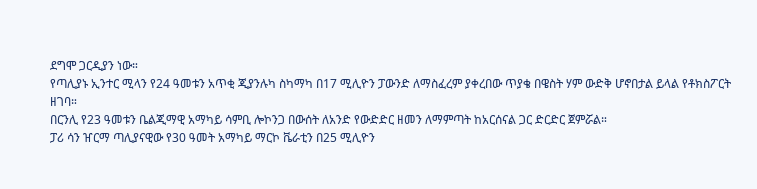ደግሞ ጋርዲያን ነው።
የጣሊያኑ ኢንተር ሚላን የ24 ዓመቱን አጥቂ ጂያንሉካ ስካማካ በ17 ሚሊዮን ፓውንድ ለማስፈረም ያቀረበው ጥያቄ በዌስት ሃም ውድቅ ሆኖበታል ይላል የቶክስፖርት ዘገባ።
በርንሊ የ23 ዓመቱን ቤልጂማዊ አማካይ ሳምቢ ሎኮንጋ በውሰት ለአንድ የውድድር ዘመን ለማምጣት ከአርሰናል ጋር ድርድር ጀምሯል።
ፓሪ ሳን ዠርማ ጣሊያናዊው የ30 ዓመት አማካይ ማርኮ ቬራቲን በ25 ሚሊዮን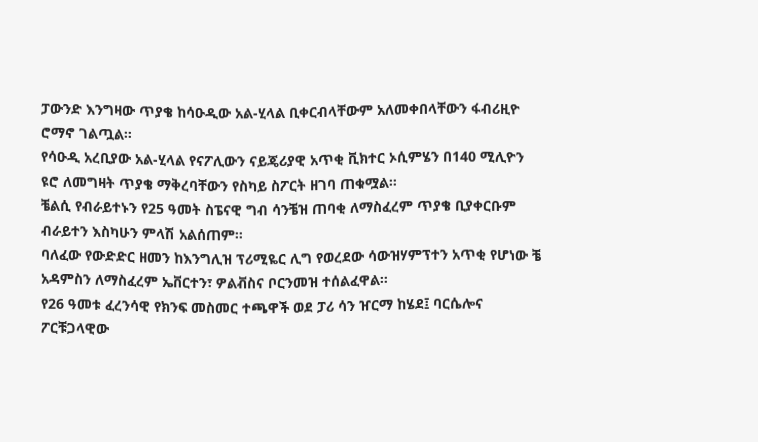ፓውንድ እንግዛው ጥያቄ ከሳዑዲው አል-ሂላል ቢቀርብላቸውም አለመቀበላቸውን ፋብሪዚዮ ሮማኖ ገልጧል።
የሳዑዲ አረቢያው አል-ሂላል የናፖሊውን ናይጄሪያዊ አጥቂ ቪክተር ኦሲምሄን በ140 ሚሊዮን ዩሮ ለመግዛት ጥያቄ ማቅረባቸውን የስካይ ስፖርት ዘገባ ጠቁሟል።
ቼልሲ የብራይተኑን የ25 ዓመት ስፔናዊ ግብ ሳንቼዝ ጠባቂ ለማስፈረም ጥያቄ ቢያቀርቡም ብራይተን እስካሁን ምላሽ አልሰጠም።
ባለፈው የውድድር ዘመን ከእንግሊዝ ፕሪሚዬር ሊግ የወረደው ሳውዝሃምፕተን አጥቂ የሆነው ቼ አዳምስን ለማስፈረም ኤቨርተን፣ ዎልቭስና ቦርንመዝ ተሰልፈዋል።
የ26 ዓመቱ ፈረንሳዊ የክንፍ መስመር ተጫዋች ወደ ፓሪ ሳን ዠርማ ከሄደ፤ ባርሴሎና ፖርቹጋላዊው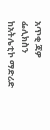አጥቂ ጃዎ ፌሊክስን ከአትሌቲኮ ማድሪድ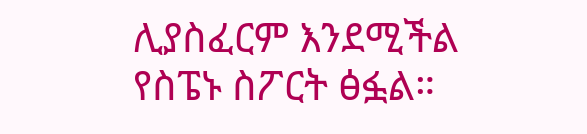ሊያስፈርም እንደሚችል የስፔኑ ስፖርት ፅፏል።